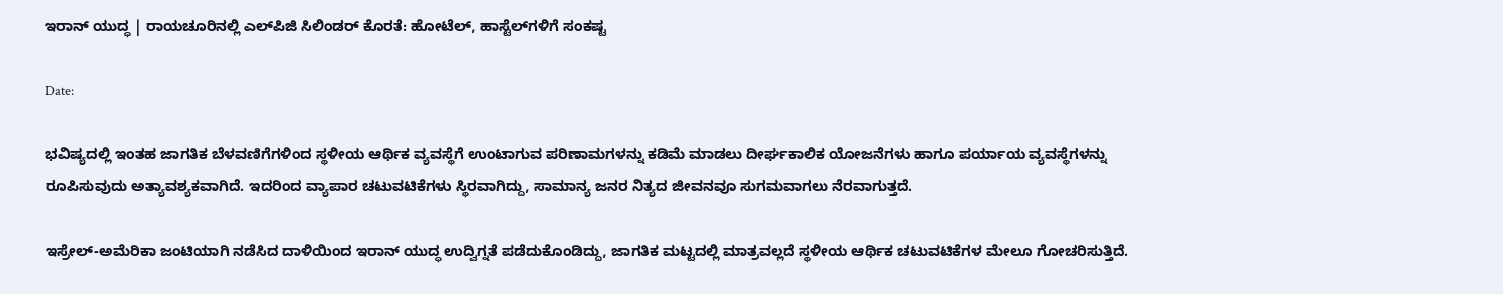ಇರಾನ್‌ ಯುದ್ಧ | ರಾಯಚೂರಿನಲ್ಲಿ ಎಲ್‌ಪಿಜಿ ಸಿಲಿಂಡರ್ ಕೊರತೆ: ಹೋಟೆಲ್‌, ಹಾಸ್ಟೆಲ್‌ಗಳಿಗೆ ಸಂಕಷ್ಟ

Date:

ಭವಿಷ್ಯದಲ್ಲಿ ಇಂತಹ ಜಾಗತಿಕ ಬೆಳವಣಿಗೆಗಳಿಂದ ಸ್ಥಳೀಯ ಆರ್ಥಿಕ ವ್ಯವಸ್ಥೆಗೆ ಉಂಟಾಗುವ ಪರಿಣಾಮಗಳನ್ನು ಕಡಿಮೆ ಮಾಡಲು ದೀರ್ಘಕಾಲಿಕ ಯೋಜನೆಗಳು ಹಾಗೂ ಪರ್ಯಾಯ ವ್ಯವಸ್ಥೆಗಳನ್ನು ರೂಪಿಸುವುದು ಅತ್ಯಾವಶ್ಯಕವಾಗಿದೆ. ಇದರಿಂದ ವ್ಯಾಪಾರ ಚಟುವಟಿಕೆಗಳು ಸ್ಥಿರವಾಗಿದ್ದು, ಸಾಮಾನ್ಯ ಜನರ ನಿತ್ಯದ ಜೀವನವೂ ಸುಗಮವಾಗಲು ನೆರವಾಗುತ್ತದೆ.

ಇಸ್ರೇಲ್-ಅಮೆರಿಕಾ ಜಂಟಿಯಾಗಿ ನಡೆಸಿದ ದಾಳಿಯಿಂದ ಇರಾನ್ ಯುದ್ಧ ಉದ್ವಿಗ್ನತೆ ಪಡೆದುಕೊಂಡಿದ್ದು, ಜಾಗತಿಕ ಮಟ್ಟದಲ್ಲಿ ಮಾತ್ರವಲ್ಲದೆ ಸ್ಥಳೀಯ ಆರ್ಥಿಕ ಚಟುವಟಿಕೆಗಳ ಮೇಲೂ ಗೋಚರಿಸುತ್ತಿದೆ.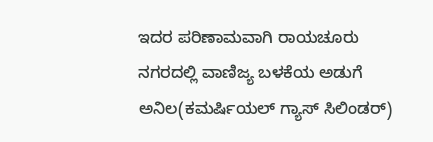ಇದರ ಪರಿಣಾಮವಾಗಿ ರಾಯಚೂರು ನಗರದಲ್ಲಿ ವಾಣಿಜ್ಯ ಬಳಕೆಯ ಅಡುಗೆ ಅನಿಲ(ಕಮರ್ಷಿಯಲ್ ಗ್ಯಾಸ್ ಸಿಲಿಂಡರ್)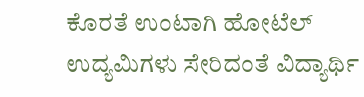ಕೊರತೆ ಉಂಟಾಗಿ ಹೋಟೆಲ್ ಉದ್ಯಮಿಗಳು ಸೇರಿದಂತೆ ವಿದ್ಯಾರ್ಥಿ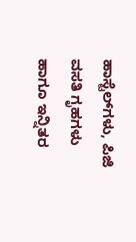ಹಾಸ್ಟೆಲ್‌ಗಳು, ಪಿಜಿ ವಸತಿ ಗೃಹಗಳು ಹಾಗೂ ಇನ್ನಿತರ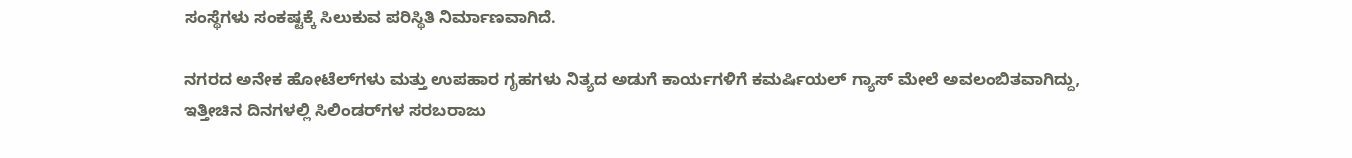ಸಂಸ್ಥೆಗಳು ಸಂಕಷ್ಟಕ್ಕೆ ಸಿಲುಕುವ ಪರಿಸ್ಥಿತಿ ನಿರ್ಮಾಣವಾಗಿದೆ.

ನಗರದ ಅನೇಕ ಹೋಟೆಲ್‌ಗಳು ಮತ್ತು ಉಪಹಾರ ಗೃಹಗಳು ನಿತ್ಯದ ಅಡುಗೆ ಕಾರ್ಯಗಳಿಗೆ ಕಮರ್ಷಿಯಲ್ ಗ್ಯಾಸ್ ಮೇಲೆ ಅವಲಂಬಿತವಾಗಿದ್ದು, ಇತ್ತೀಚಿನ ದಿನಗಳಲ್ಲಿ ಸಿಲಿಂಡರ್‌ಗಳ ಸರಬರಾಜು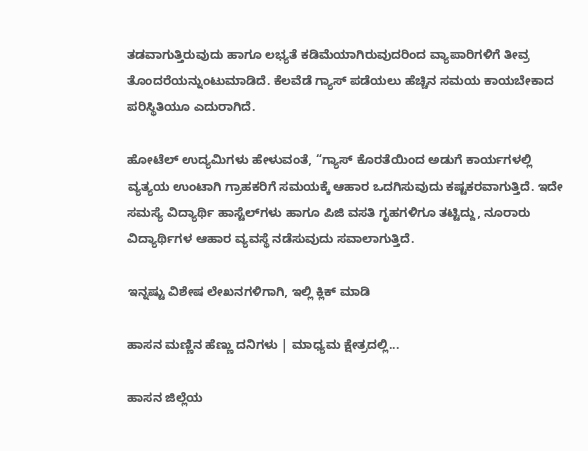ತಡವಾಗುತ್ತಿರುವುದು ಹಾಗೂ ಲಭ್ಯತೆ ಕಡಿಮೆಯಾಗಿರುವುದರಿಂದ ವ್ಯಾಪಾರಿಗಳಿಗೆ ತೀವ್ರ ತೊಂದರೆಯನ್ನುಂಟುಮಾಡಿದೆ. ಕೆಲವೆಡೆ ಗ್ಯಾಸ್ ಪಡೆಯಲು ಹೆಚ್ಚಿನ ಸಮಯ ಕಾಯಬೇಕಾದ ಪರಿಸ್ಥಿತಿಯೂ ಎದುರಾಗಿದೆ.

ಹೋಟೆಲ್ ಉದ್ಯಮಿಗಳು ಹೇಳುವಂತೆ, “ಗ್ಯಾಸ್ ಕೊರತೆಯಿಂದ ಅಡುಗೆ ಕಾರ್ಯಗಳಲ್ಲಿ ವ್ಯತ್ಯಯ ಉಂಟಾಗಿ ಗ್ರಾಹಕರಿಗೆ ಸಮಯಕ್ಕೆ ಆಹಾರ ಒದಗಿಸುವುದು ಕಷ್ಟಕರವಾಗುತ್ತಿದೆ. ಇದೇ ಸಮಸ್ಯೆ ವಿದ್ಯಾರ್ಥಿ ಹಾಸ್ಟೆಲ್‌ಗಳು ಹಾಗೂ ಪಿಜಿ ವಸತಿ ಗೃಹಗಳಿಗೂ ತಟ್ಟಿದ್ದು, ನೂರಾರು ವಿದ್ಯಾರ್ಥಿಗಳ ಆಹಾರ ವ್ಯವಸ್ಥೆ ನಡೆಸುವುದು ಸವಾಲಾಗುತ್ತಿದೆ.

ಇನ್ನಷ್ಟು ವಿಶೇಷ ಲೇಖನಗಳಿಗಾಗಿ, ಇಲ್ಲಿ ಕ್ಲಿಕ್ ಮಾಡಿ

ಹಾಸನ ಮಣ್ಣಿನ ಹೆಣ್ಣು ದನಿಗಳು | ಮಾಧ್ಯಮ ಕ್ಷೇತ್ರದಲ್ಲಿ...

ಹಾಸನ ಜಿಲ್ಲೆಯ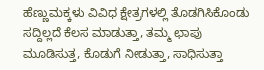ಹೆಣ್ಣುಮಕ್ಕಳು ವಿವಿಧ ಕ್ಷೇತ್ರಗಳಲ್ಲಿ ತೊಡಗಿಸಿಕೊಂಡು ಸದ್ದಿಲ್ಲದೆ ಕೆಲಸ ಮಾಡುತ್ತಾ, ತಮ್ಮ ಛಾಪು ಮೂಡಿಸುತ್ತ, ಕೊಡುಗೆ ನೀಡುತ್ತಾ, ಸಾಧಿಸುತ್ತಾ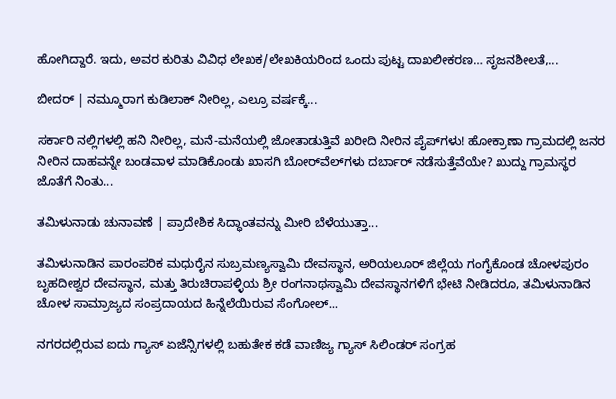ಹೋಗಿದ್ದಾರೆ. ಇದು, ಅವರ ಕುರಿತು ವಿವಿಧ ಲೇಖಕ/ಲೇಖಕಿಯರಿಂದ ಒಂದು ಪುಟ್ಟ ದಾಖಲೀಕರಣ… ಸೃಜನಶೀಲತೆ,...

ಬೀದರ್ | ನಮ್ಮೂರಾಗ ಕುಡಿಲಾಕ್ ನೀರಿಲ್ಲ, ಎಲ್ರೂ ವರ್ಷಕ್ಕೆ...

ಸರ್ಕಾರಿ ನಲ್ಲಿಗಳಲ್ಲಿ ಹನಿ ನೀರಿಲ್ಲ, ಮನೆ-ಮನೆಯಲ್ಲಿ ಜೋತಾಡುತ್ತಿವೆ ಖರೀದಿ ನೀರಿನ ಪೈಪ್‌ಗಳು! ಹೋಕ್ರಾಣಾ ಗ್ರಾಮದಲ್ಲಿ ಜನರ ನೀರಿನ ದಾಹವನ್ನೇ ಬಂಡವಾಳ ಮಾಡಿಕೊಂಡು ಖಾಸಗಿ ಬೋರ್‌ವೆಲ್‌ಗಳು ದರ್ಬಾರ್‌ ನಡೆಸುತ್ತೆವೆಯೇ? ಖುದ್ದು ಗ್ರಾಮಸ್ಥರ ಜೊತೆಗೆ ನಿಂತು...

ತಮಿಳುನಾಡು ಚುನಾವಣೆ | ಪ್ರಾದೇಶಿಕ ಸಿದ್ಧಾಂತವನ್ನು ಮೀರಿ ಬೆಳೆಯುತ್ತಾ...

ತಮಿಳುನಾಡಿನ ಪಾರಂಪರಿಕ ಮಧುರೈನ ಸುಬ್ರಮಣ್ಯಸ್ವಾಮಿ ದೇವಸ್ಥಾನ, ಅರಿಯಲೂರ್ ಜಿಲ್ಲೆಯ ಗಂಗೈಕೊಂಡ ಚೋಳಪುರಂ ಬೃಹದೀಶ್ವರ ದೇವಸ್ಥಾನ, ಮತ್ತು ತಿರುಚಿರಾಪಳ್ಳಿಯ ಶ್ರೀ ರಂಗನಾಥಸ್ವಾಮಿ ದೇವಸ್ಥಾನಗಳಿಗೆ ಭೇಟಿ ನೀಡಿದರೂ, ತಮಿಳುನಾಡಿನ ಚೋಳ ಸಾಮ್ರಾಜ್ಯದ ಸಂಪ್ರದಾಯದ ಹಿನ್ನೆಲೆಯಿರುವ ಸೆಂಗೋಲ್...

ನಗರದಲ್ಲಿರುವ ಐದು ಗ್ಯಾಸ್ ಏಜೆನ್ಸಿಗಳಲ್ಲಿ ಬಹುತೇಕ ಕಡೆ ವಾಣಿಜ್ಯ ಗ್ಯಾಸ್ ಸಿಲಿಂಡರ್ ಸಂಗ್ರಹ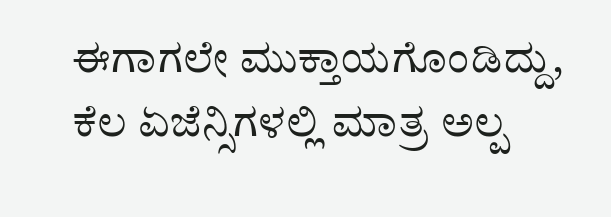ಈಗಾಗಲೇ ಮುಕ್ತಾಯಗೊಂಡಿದ್ದು, ಕೆಲ ಏಜೆನ್ಸಿಗಳಲ್ಲಿ ಮಾತ್ರ ಅಲ್ಪ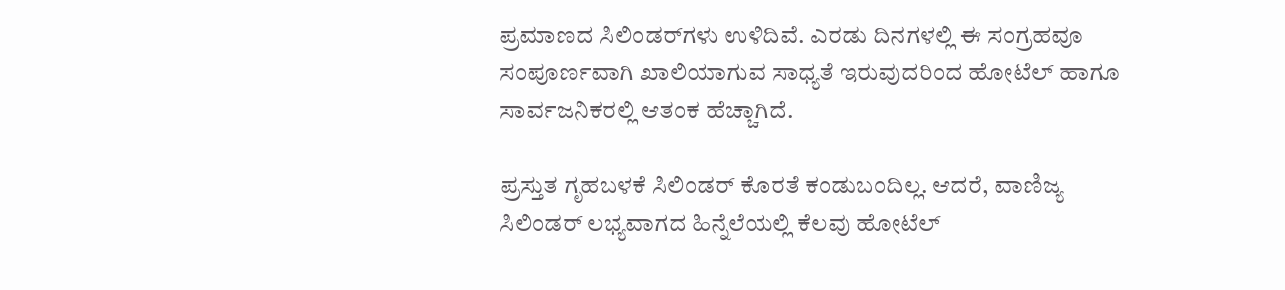ಪ್ರಮಾಣದ ಸಿಲಿಂಡರ್‌ಗಳು ಉಳಿದಿವೆ. ಎರಡು ದಿನಗಳಲ್ಲಿ ಈ ಸಂಗ್ರಹವೂ ಸಂಪೂರ್ಣವಾಗಿ ಖಾಲಿಯಾಗುವ ಸಾಧ್ಯತೆ ಇರುವುದರಿಂದ ಹೋಟೆಲ್ ಹಾಗೂ ಸಾರ್ವಜನಿಕರಲ್ಲಿ ಆತಂಕ ಹೆಚ್ಚಾಗಿದೆ.

ಪ್ರಸ್ತುತ ಗೃಹಬಳಕೆ ಸಿಲಿಂಡರ್ ಕೊರತೆ ಕಂಡುಬಂದಿಲ್ಲ. ಆದರೆ, ವಾಣಿಜ್ಯ ಸಿಲಿಂಡರ್ ಲಭ್ಯವಾಗದ ಹಿನ್ನೆಲೆಯಲ್ಲಿ ಕೆಲವು ಹೋಟೆಲ್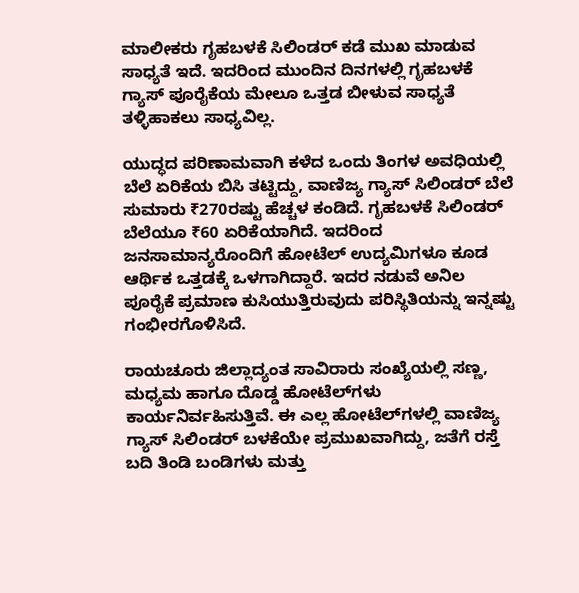ಮಾಲೀಕರು ಗೃಹಬಳಕೆ ಸಿಲಿಂಡರ್ ಕಡೆ ಮುಖ ಮಾಡುವ ಸಾಧ್ಯತೆ ಇದೆ. ಇದರಿಂದ ಮುಂದಿನ ದಿನಗಳಲ್ಲಿ ಗೃಹಬಳಕೆ ಗ್ಯಾಸ್ ಪೂರೈಕೆಯ ಮೇಲೂ ಒತ್ತಡ ಬೀಳುವ ಸಾಧ್ಯತೆ ತಳ್ಳಿಹಾಕಲು ಸಾಧ್ಯವಿಲ್ಲ.

ಯುದ್ಧದ ಪರಿಣಾಮವಾಗಿ ಕಳೆದ ಒಂದು ತಿಂಗಳ ಅವಧಿಯಲ್ಲಿ ಬೆಲೆ ಏರಿಕೆಯ ಬಿಸಿ ತಟ್ಟಿದ್ದು, ವಾಣಿಜ್ಯ ಗ್ಯಾಸ್ ಸಿಲಿಂಡರ್ ಬೆಲೆ ಸುಮಾರು ₹270ರಷ್ಟು ಹೆಚ್ಚಳ ಕಂಡಿದೆ. ಗೃಹಬಳಕೆ ಸಿಲಿಂಡರ್ ಬೆಲೆಯೂ ₹60 ಏರಿಕೆಯಾಗಿದೆ. ಇದರಿಂದ ಜನಸಾಮಾನ್ಯರೊಂದಿಗೆ ಹೋಟೆಲ್ ಉದ್ಯಮಿಗಳೂ ಕೂಡ ಆರ್ಥಿಕ ಒತ್ತಡಕ್ಕೆ ಒಳಗಾಗಿದ್ದಾರೆ. ಇದರ ನಡುವೆ ಅನಿಲ ಪೂರೈಕೆ ಪ್ರಮಾಣ ಕುಸಿಯುತ್ತಿರುವುದು ಪರಿಸ್ಥಿತಿಯನ್ನು ಇನ್ನಷ್ಟು ಗಂಭೀರಗೊಳಿಸಿದೆ.

ರಾಯಚೂರು ಜಿಲ್ಲಾದ್ಯಂತ ಸಾವಿರಾರು ಸಂಖ್ಯೆಯಲ್ಲಿ ಸಣ್ಣ, ಮಧ್ಯಮ ಹಾಗೂ ದೊಡ್ಡ ಹೋಟೆಲ್‌ಗಳು ಕಾರ್ಯನಿರ್ವಹಿಸುತ್ತಿವೆ. ಈ ಎಲ್ಲ ಹೋಟೆಲ್‌ಗಳಲ್ಲಿ ವಾಣಿಜ್ಯ ಗ್ಯಾಸ್ ಸಿಲಿಂಡರ್ ಬಳಕೆಯೇ ಪ್ರಮುಖವಾಗಿದ್ದು, ಜತೆಗೆ ರಸ್ತೆ ಬದಿ ತಿಂಡಿ ಬಂಡಿಗಳು ಮತ್ತು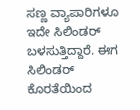ಸಣ್ಣ ವ್ಯಾಪಾರಿಗಳೂ ಇದೇ ಸಿಲಿಂಡರ್ ಬಳಸುತ್ತಿದ್ದಾರೆ. ಈಗ ಸಿಲಿಂಡರ್ ಕೊರತೆಯಿಂದ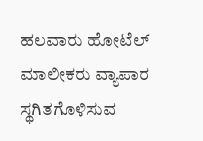ಹಲವಾರು ಹೋಟೆಲ್ ಮಾಲೀಕರು ವ್ಯಾಪಾರ ಸ್ಥಗಿತಗೊಳಿಸುವ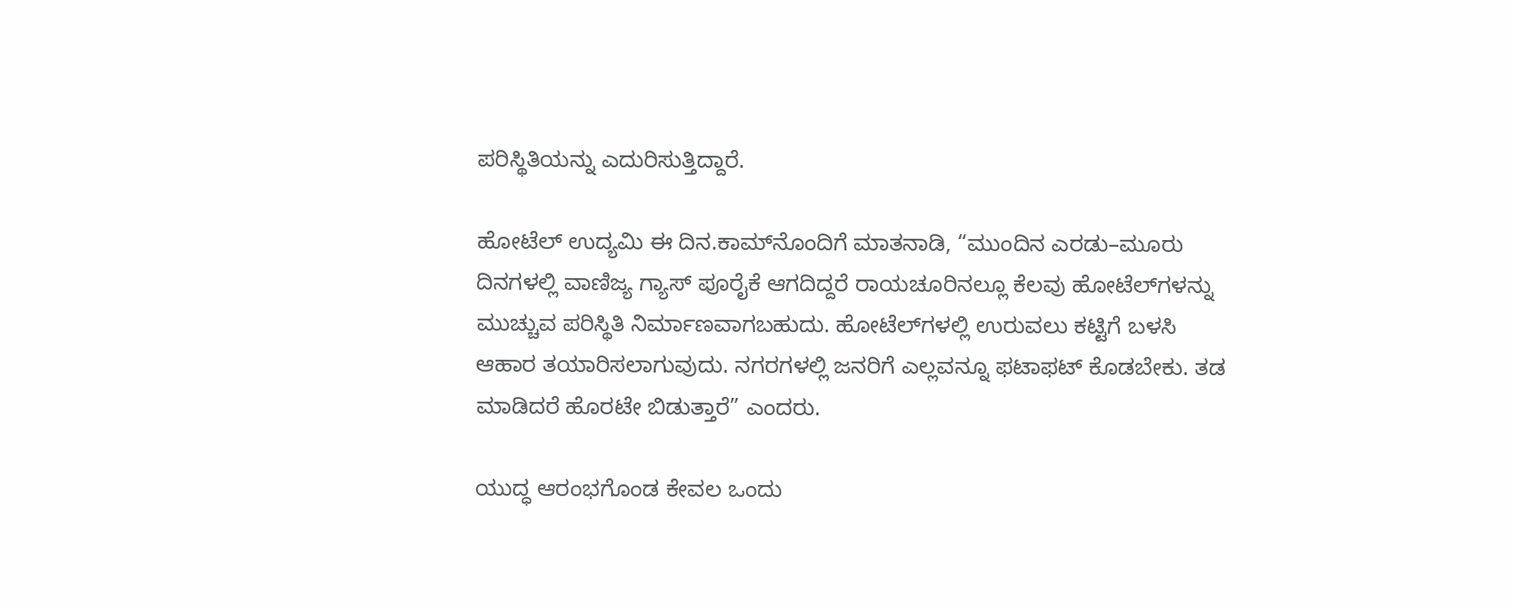ಪರಿಸ್ಥಿತಿಯನ್ನು ಎದುರಿಸುತ್ತಿದ್ದಾರೆ.

ಹೋಟೆಲ್ ಉದ್ಯಮಿ ಈ ದಿನ.ಕಾಮ್‌ನೊಂದಿಗೆ ಮಾತನಾಡಿ, “ಮುಂದಿನ ಎರಡು–ಮೂರು ದಿನಗಳಲ್ಲಿ ವಾಣಿಜ್ಯ ಗ್ಯಾಸ್ ಪೂರೈಕೆ ಆಗದಿದ್ದರೆ ರಾಯಚೂರಿನಲ್ಲೂ ಕೆಲವು ಹೋಟೆಲ್‌ಗಳನ್ನು ಮುಚ್ಚುವ ಪರಿಸ್ಥಿತಿ ನಿರ್ಮಾಣವಾಗಬಹುದು. ಹೋಟೆಲ್‌ಗಳಲ್ಲಿ ಉರುವಲು ಕಟ್ಟಿಗೆ ಬಳಸಿ ಆಹಾರ ತಯಾರಿಸಲಾಗುವುದು. ನಗರಗಳಲ್ಲಿ ಜನರಿಗೆ ಎಲ್ಲವನ್ನೂ ಫಟಾಫಟ್ ಕೊಡಬೇಕು. ತಡ ಮಾಡಿದರೆ ಹೊರಟೇ ಬಿಡುತ್ತಾರೆ” ಎಂದರು.

ಯುದ್ಧ ಆರಂಭಗೊಂಡ ಕೇವಲ ಒಂದು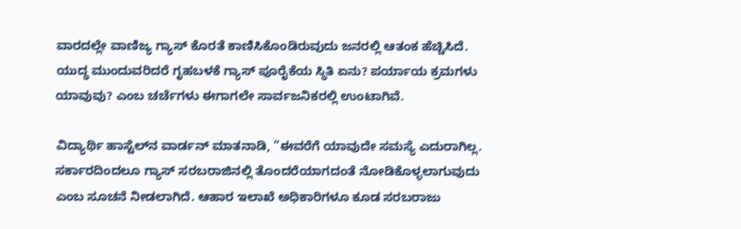ವಾರದಲ್ಲೇ ವಾಣಿಜ್ಯ ಗ್ಯಾಸ್ ಕೊರತೆ ಕಾಣಿಸಿಕೊಂಡಿರುವುದು ಜನರಲ್ಲಿ ಆತಂಕ ಹೆಚ್ಚಿಸಿದೆ. ಯುದ್ಧ ಮುಂದುವರಿದರೆ ಗೃಹಬಳಕೆ ಗ್ಯಾಸ್ ಪೂರೈಕೆಯ ಸ್ಥಿತಿ ಏನು? ಪರ್ಯಾಯ ಕ್ರಮಗಳು ಯಾವುವು? ಎಂಬ ಚರ್ಚೆಗಳು ಈಗಾಗಲೇ ಸಾರ್ವಜನಿಕರಲ್ಲಿ ಉಂಟಾಗಿವೆ.

ವಿದ್ಯಾರ್ಥಿ ಹಾಸ್ಟೆಲ್‌ನ ವಾರ್ಡನ್ ಮಾತನಾಡಿ, “ಈವರೆಗೆ ಯಾವುದೇ ಸಮಸ್ಯೆ ಎದುರಾಗಿಲ್ಲ. ಸರ್ಕಾರದಿಂದಲೂ ಗ್ಯಾಸ್ ಸರಬರಾಜಿನಲ್ಲಿ ತೊಂದರೆಯಾಗದಂತೆ ನೋಡಿಕೊಳ್ಳಲಾಗುವುದು ಎಂಬ ಸೂಚನೆ ನೀಡಲಾಗಿದೆ. ಆಹಾರ ಇಲಾಖೆ ಅಧಿಕಾರಿಗಳೂ ಕೂಡ ಸರಬರಾಜು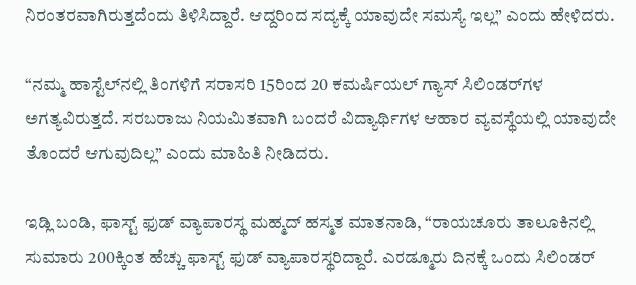ನಿರಂತರವಾಗಿರುತ್ತದೆಂದು ತಿಳಿಸಿದ್ದಾರೆ. ಆದ್ದರಿಂದ ಸದ್ಯಕ್ಕೆ ಯಾವುದೇ ಸಮಸ್ಯೆ ಇಲ್ಲ” ಎಂದು ಹೇಳಿದರು.

“ನಮ್ಮ ಹಾಸ್ಟೆಲ್‌ನಲ್ಲಿ ತಿಂಗಳಿಗೆ ಸರಾಸರಿ 15ರಿಂದ 20 ಕಮರ್ಷಿಯಲ್ ಗ್ಯಾಸ್ ಸಿಲಿಂಡರ್‌ಗಳ ಅಗತ್ಯವಿರುತ್ತದೆ. ಸರಬರಾಜು ನಿಯಮಿತವಾಗಿ ಬಂದರೆ ವಿದ್ಯಾರ್ಥಿಗಳ ಆಹಾರ ವ್ಯವಸ್ಥೆಯಲ್ಲಿ ಯಾವುದೇ ತೊಂದರೆ ಆಗುವುದಿಲ್ಲ” ಎಂದು ಮಾಹಿತಿ ನೀಡಿದರು.

ಇಡ್ಲಿ ಬಂಡಿ, ಫಾಸ್ಟ್ ಫುಡ್ ವ್ಯಾಪಾರಸ್ಥ ಮಹ್ಮದ್ ಹಸ್ಮತ ಮಾತನಾಡಿ, “ರಾಯಚೂರು ತಾಲೂಕಿನಲ್ಲಿ ಸುಮಾರು 200ಕ್ಕಿಂತ ಹೆಚ್ಚು ಫಾಸ್ಟ್ ಫುಡ್ ವ್ಯಾಪಾರಸ್ಥರಿದ್ದಾರೆ. ಎರಡ್ಮೂರು ದಿನಕ್ಕೆ ಒಂದು ಸಿಲಿಂಡರ್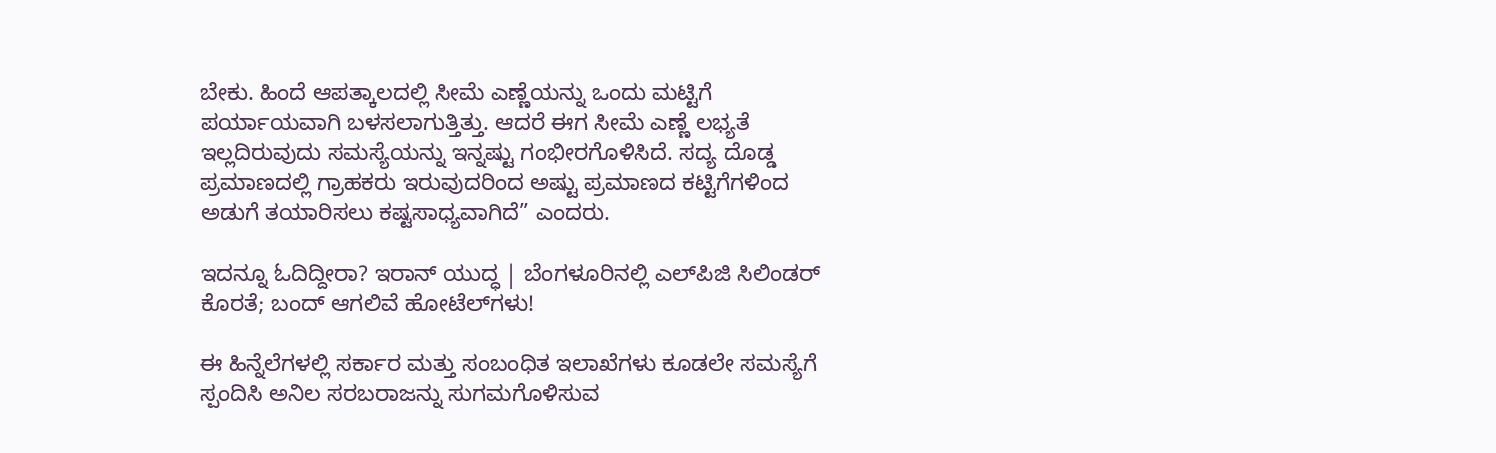ಬೇಕು. ಹಿಂದೆ ಆಪತ್ಕಾಲದಲ್ಲಿ ಸೀಮೆ ಎಣ್ಣೆಯನ್ನು ಒಂದು ಮಟ್ಟಿಗೆ ಪರ್ಯಾಯವಾಗಿ ಬಳಸಲಾಗುತ್ತಿತ್ತು. ಆದರೆ ಈಗ ಸೀಮೆ ಎಣ್ಣೆ ಲಭ್ಯತೆ ಇಲ್ಲದಿರುವುದು ಸಮಸ್ಯೆಯನ್ನು ಇನ್ನಷ್ಟು ಗಂಭೀರಗೊಳಿಸಿದೆ. ಸದ್ಯ ದೊಡ್ಡ ಪ್ರಮಾಣದಲ್ಲಿ ಗ್ರಾಹಕರು ಇರುವುದರಿಂದ ಅಷ್ಟು ಪ್ರಮಾಣದ ಕಟ್ಟಿಗೆಗಳಿಂದ ಅಡುಗೆ ತಯಾರಿಸಲು ಕಷ್ಟಸಾಧ್ಯವಾಗಿದೆ” ಎಂದರು.

ಇದನ್ನೂ ಓದಿದ್ದೀರಾ? ಇರಾನ್ ಯುದ್ಧ | ಬೆಂಗಳೂರಿನಲ್ಲಿ ಎಲ್‌ಪಿಜಿ ಸಿಲಿಂಡರ್ ಕೊರತೆ; ಬಂದ್‌ ಆಗಲಿವೆ ಹೋಟೆಲ್‌ಗಳು!

ಈ ಹಿನ್ನೆಲೆಗಳಲ್ಲಿ ಸರ್ಕಾರ ಮತ್ತು ಸಂಬಂಧಿತ ಇಲಾಖೆಗಳು ಕೂಡಲೇ ಸಮಸ್ಯೆಗೆ ಸ್ಪಂದಿಸಿ ಅನಿಲ ಸರಬರಾಜನ್ನು ಸುಗಮಗೊಳಿಸುವ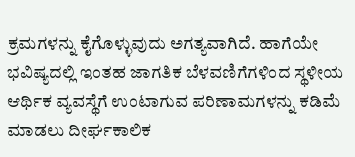ಕ್ರಮಗಳನ್ನು ಕೈಗೊಳ್ಳುವುದು ಅಗತ್ಯವಾಗಿದೆ. ಹಾಗೆಯೇ ಭವಿಷ್ಯದಲ್ಲಿ ಇಂತಹ ಜಾಗತಿಕ ಬೆಳವಣಿಗೆಗಳಿಂದ ಸ್ಥಳೀಯ ಆರ್ಥಿಕ ವ್ಯವಸ್ಥೆಗೆ ಉಂಟಾಗುವ ಪರಿಣಾಮಗಳನ್ನು ಕಡಿಮೆ ಮಾಡಲು ದೀರ್ಘಕಾಲಿಕ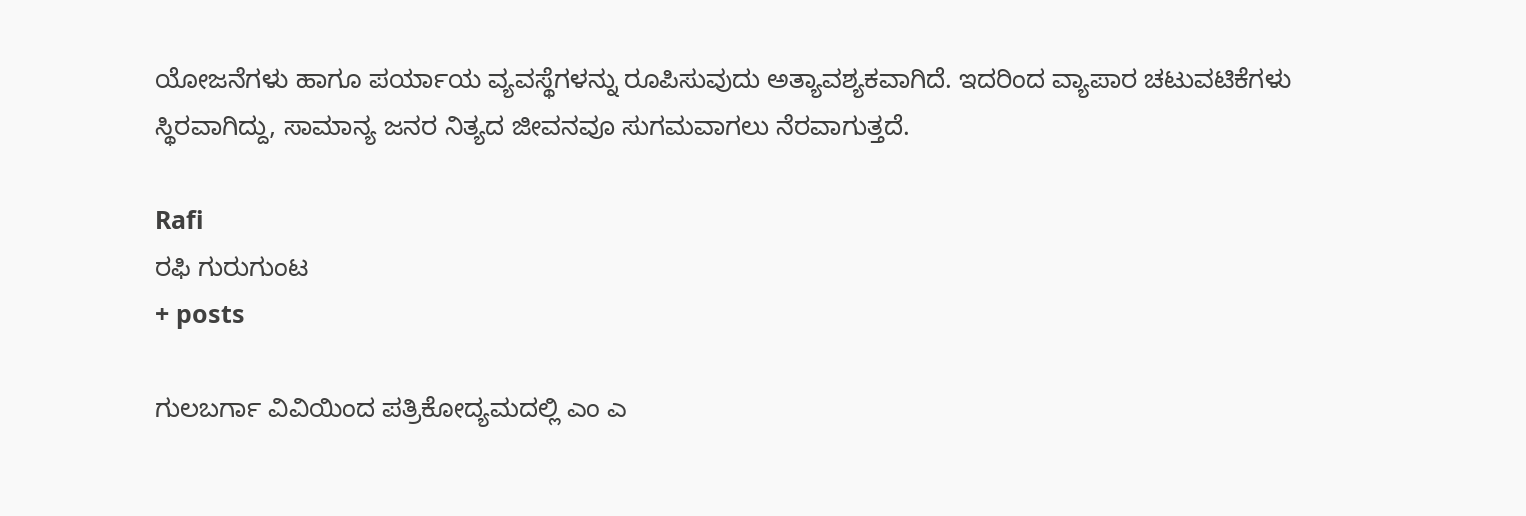ಯೋಜನೆಗಳು ಹಾಗೂ ಪರ್ಯಾಯ ವ್ಯವಸ್ಥೆಗಳನ್ನು ರೂಪಿಸುವುದು ಅತ್ಯಾವಶ್ಯಕವಾಗಿದೆ. ಇದರಿಂದ ವ್ಯಾಪಾರ ಚಟುವಟಿಕೆಗಳು ಸ್ಥಿರವಾಗಿದ್ದು, ಸಾಮಾನ್ಯ ಜನರ ನಿತ್ಯದ ಜೀವನವೂ ಸುಗಮವಾಗಲು ನೆರವಾಗುತ್ತದೆ.

Rafi
ರಫಿ ಗುರುಗುಂಟ
+ posts

ಗುಲಬರ್ಗಾ ವಿವಿಯಿಂದ ಪತ್ರಿಕೋದ್ಯಮದಲ್ಲಿ ಎಂ ಎ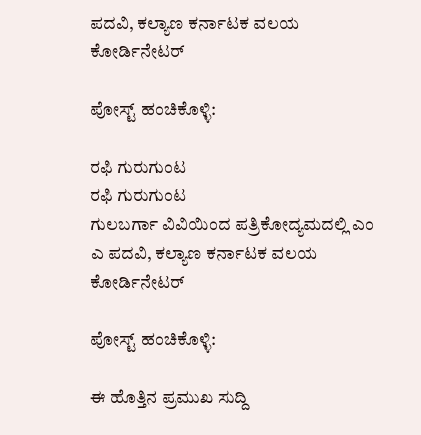ಪದವಿ, ಕಲ್ಯಾಣ ಕರ್ನಾಟಕ ವಲಯ ಕೋರ್ಡಿನೇಟರ್

ಪೋಸ್ಟ್ ಹಂಚಿಕೊಳ್ಳಿ:

ರಫಿ ಗುರುಗುಂಟ
ರಫಿ ಗುರುಗುಂಟ
ಗುಲಬರ್ಗಾ ವಿವಿಯಿಂದ ಪತ್ರಿಕೋದ್ಯಮದಲ್ಲಿ ಎಂ ಎ ಪದವಿ, ಕಲ್ಯಾಣ ಕರ್ನಾಟಕ ವಲಯ ಕೋರ್ಡಿನೇಟರ್

ಪೋಸ್ಟ್ ಹಂಚಿಕೊಳ್ಳಿ:

ಈ ಹೊತ್ತಿನ ಪ್ರಮುಖ ಸುದ್ದಿ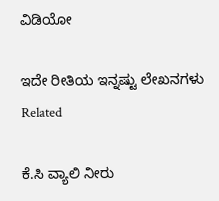ವಿಡಿಯೋ

ಇದೇ ರೀತಿಯ ಇನ್ನಷ್ಟು ಲೇಖನಗಳು
Related

ಕೆ.ಸಿ ವ್ಯಾಲಿ ನೀರು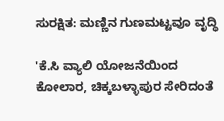ಸುರಕ್ಷಿತ: ಮಣ್ಣಿನ ಗುಣಮಟ್ಟವೂ ವೃದ್ಧಿ

'ಕೆ.ಸಿ ವ್ಯಾಲಿ ಯೋಜನೆಯಿಂದ ಕೋಲಾರ, ಚಿಕ್ಕಬಳ್ಳಾಪುರ ಸೇರಿದಂತೆ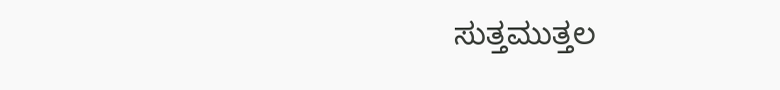ಸುತ್ತಮುತ್ತಲ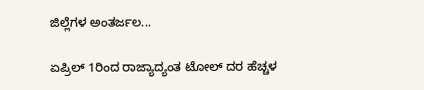ಜಿಲ್ಲೆಗಳ ಅಂತರ್ಜಲ...

ಏಪ್ರಿಲ್ 1ರಿಂದ ರಾಜ್ಯಾದ್ಯಂತ ಟೋಲ್ ದರ ಹೆಚ್ಚಳ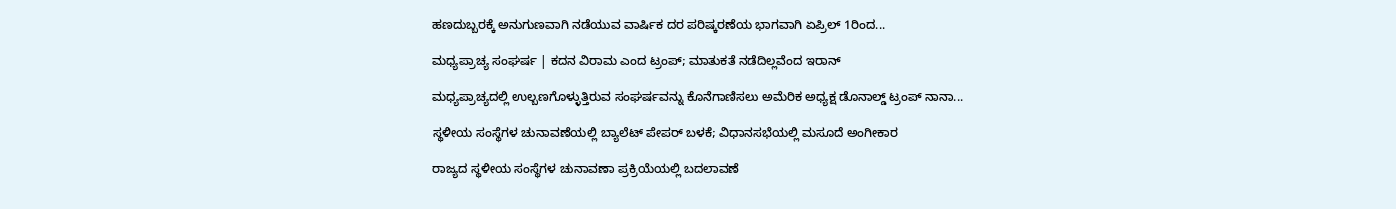ಹಣದುಬ್ಬರಕ್ಕೆ ಅನುಗುಣವಾಗಿ ನಡೆಯುವ ವಾರ್ಷಿಕ ದರ ಪರಿಷ್ಕರಣೆಯ ಭಾಗವಾಗಿ ಏಪ್ರಿಲ್ 1ರಿಂದ...

ಮಧ್ಯಪ್ರಾಚ್ಯ ಸಂಘರ್ಷ | ಕದನ ವಿರಾಮ ಎಂದ ಟ್ರಂಪ್; ಮಾತುಕತೆ ನಡೆದಿಲ್ಲವೆಂದ ಇರಾನ್

ಮಧ್ಯಪ್ರಾಚ್ಯದಲ್ಲಿ ಉಲ್ಬಣಗೊಳ್ಳುತ್ತಿರುವ ಸಂಘರ್ಷವನ್ನು ಕೊನೆಗಾಣಿಸಲು ಅಮೆರಿಕ ಅಧ್ಯಕ್ಷ ಡೊನಾಲ್ಡ್‌ ಟ್ರಂಪ್ ನಾನಾ...

ಸ್ಥಳೀಯ ಸಂಸ್ಥೆಗಳ ಚುನಾವಣೆಯಲ್ಲಿ ಬ್ಯಾಲೆಟ್ ಪೇಪರ್ ಬಳಕೆ; ವಿಧಾನಸಭೆಯಲ್ಲಿ ಮಸೂದೆ ಅಂಗೀಕಾರ

ರಾಜ್ಯದ ಸ್ಥಳೀಯ ಸಂಸ್ಥೆಗಳ ಚುನಾವಣಾ ಪ್ರಕ್ರಿಯೆಯಲ್ಲಿ ಬದಲಾವಣೆ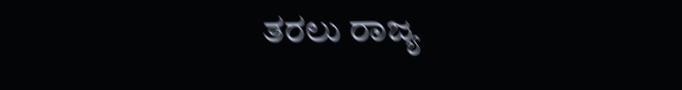ತರಲು ರಾಜ್ಯ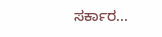ಸರ್ಕಾರ...